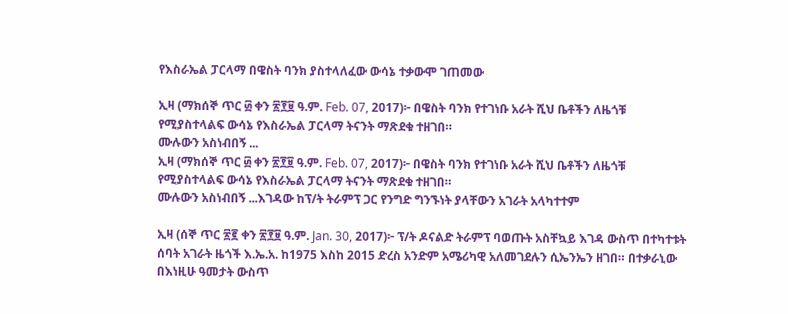የእስራኤል ፓርላማ በዌስት ባንክ ያስተላለፈው ውሳኔ ተቃውሞ ገጠመው

ኢዛ (ማክሰኞ ጥር ፴ ቀን ፳፻፱ ዓ.ም. Feb. 07, 2017)፦ በዌስት ባንክ የተገነቡ አራት ሺህ ቤቶችን ለዜጎቹ የሚያስተላልፍ ውሳኔ የእስራኤል ፓርላማ ትናንት ማጽደቁ ተዘገበ።
ሙሉውን አስነብበኝ ...
ኢዛ (ማክሰኞ ጥር ፴ ቀን ፳፻፱ ዓ.ም. Feb. 07, 2017)፦ በዌስት ባንክ የተገነቡ አራት ሺህ ቤቶችን ለዜጎቹ የሚያስተላልፍ ውሳኔ የእስራኤል ፓርላማ ትናንት ማጽደቁ ተዘገበ።
ሙሉውን አስነብበኝ ...እገዳው ከፕ/ት ትራምፕ ጋር የንግድ ግንኙነት ያላቸውን አገራት አላካተተም

ኢዛ (ሰኞ ጥር ፳፪ ቀን ፳፻፱ ዓ.ም. Jan. 30, 2017)፦ ፕ/ት ዶናልድ ትራምፕ ባወጡት አስቸኳይ እገዳ ውስጥ በተካተቱት ሰባት አገራት ዜጎች እ.ኤ.አ. ከ1975 እስከ 2015 ድረስ አንድም አሜሪካዊ አለመገደሉን ሲኤንኤን ዘገበ። በተቃራኒው በእነዚሁ ዓመታት ውስጥ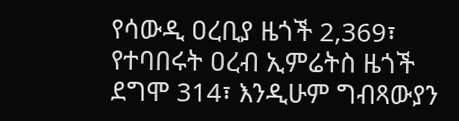የሳውዲ ዐረቢያ ዜጎች 2,369፣ የተባበሩት ዐረብ ኢምሬትስ ዜጎች ደግሞ 314፣ እንዲሁም ግብጻውያን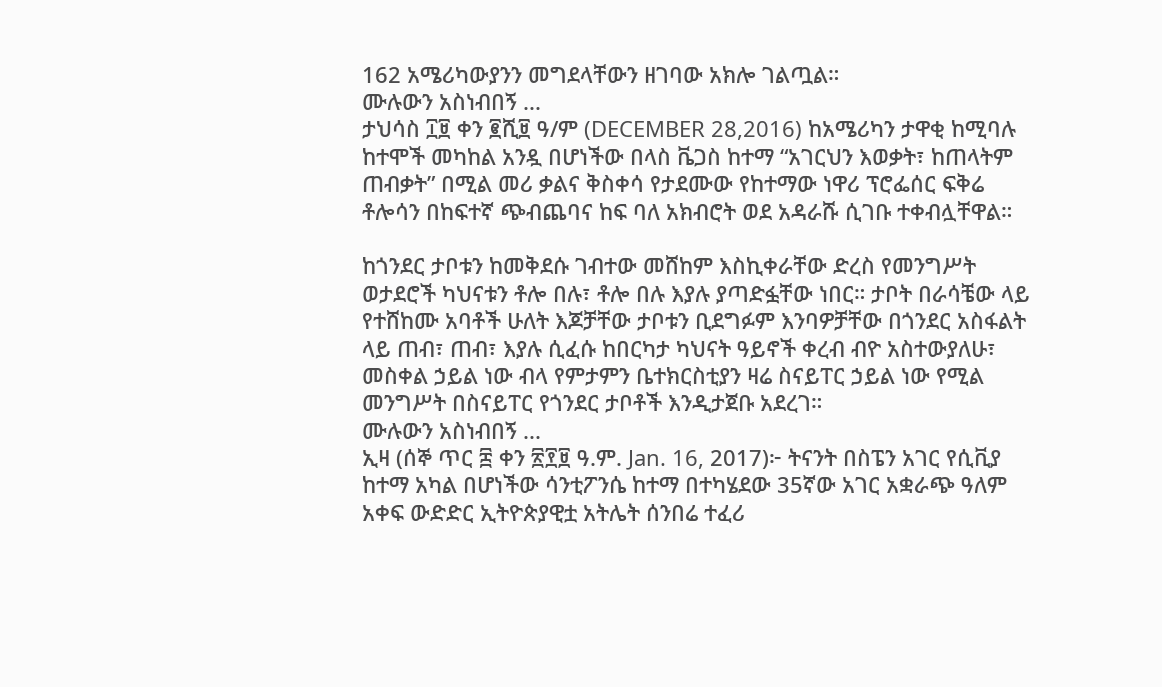162 አሜሪካውያንን መግደላቸውን ዘገባው አክሎ ገልጧል።
ሙሉውን አስነብበኝ ...
ታህሳስ ፲፱ ቀን ፪ሺ፱ ዓ/ም (DECEMBER 28,2016) ከአሜሪካን ታዋቂ ከሚባሉ ከተሞች መካከል አንዷ በሆነችው በላስ ቬጋስ ከተማ “አገርህን እወቃት፣ ከጠላትም ጠብቃት” በሚል መሪ ቃልና ቅስቀሳ የታደሙው የከተማው ነዋሪ ፕሮፌሰር ፍቅሬ ቶሎሳን በከፍተኛ ጭብጨባና ከፍ ባለ አክብሮት ወደ አዳራሹ ሲገቡ ተቀብሏቸዋል።

ከጎንደር ታቦቱን ከመቅደሱ ገብተው መሸከም እስኪቀራቸው ድረስ የመንግሥት ወታደሮች ካህናቱን ቶሎ በሉ፣ ቶሎ በሉ እያሉ ያጣድፏቸው ነበር። ታቦት በራሳቼው ላይ የተሸከሙ አባቶች ሁለት እጆቻቸው ታቦቱን ቢደግፉም እንባዎቻቸው በጎንደር አስፋልት ላይ ጠብ፣ ጠብ፣ እያሉ ሲፈሱ ከበርካታ ካህናት ዓይኖች ቀረብ ብዮ አስተውያለሁ፣ መስቀል ኃይል ነው ብላ የምታምን ቤተክርስቲያን ዛሬ ስናይፐር ኃይል ነው የሚል መንግሥት በስናይፐር የጎንደር ታቦቶች እንዲታጀቡ አደረገ።
ሙሉውን አስነብበኝ ...
ኢዛ (ሰኞ ጥር ፰ ቀን ፳፻፱ ዓ.ም. Jan. 16, 2017)፦ ትናንት በስፔን አገር የሲቪያ ከተማ አካል በሆነችው ሳንቲፖንሴ ከተማ በተካሄደው 35ኛው አገር አቋራጭ ዓለም አቀፍ ውድድር ኢትዮጵያዊቷ አትሌት ሰንበሬ ተፈሪ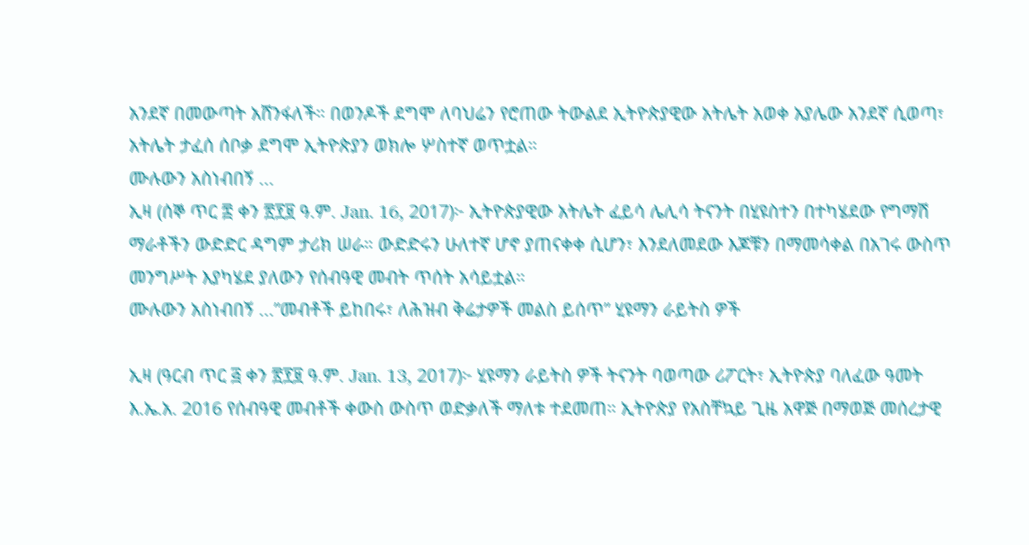አንደኛ በመውጣት አሸንፋለች። በወንዶች ደግሞ ለባህሬን የሮጠው ትውልደ ኢትዮጵያዊው አትሌት አወቀ አያሌው አንደኛ ሲወጣ፣ አትሌት ታፈሰ ሰቦቃ ደግሞ ኢትዮጵያን ወክሎ ሦስተኛ ወጥቷል።
ሙሉውን አስነብበኝ ...
ኢዛ (ሰኞ ጥር ፰ ቀን ፳፻፱ ዓ.ም. Jan. 16, 2017)፦ ኢትዮጵያዊው አትሌት ፈይሳ ሌሊሳ ትናንት በሂዩስተን በተካሄደው የግማሽ ማራቶችን ውድድር ዳግም ታሪክ ሠራ። ውድድሩን ሁለተኛ ሆኖ ያጠናቀቀ ሲሆን፣ እንደለመደው እጆቹን በማመሳቀል በአገሩ ውስጥ መንግሥት እያካሄደ ያለውን የሰብዓዊ መብት ጥሰት አሳይቷል።
ሙሉውን አስነብበኝ ...”መብቶች ይከበሩ፣ ለሕዝብ ቅሬታዎች መልስ ይሰጥ” ሂዩማን ራይትስ ዎች

ኢዛ (ዓርብ ጥር ፭ ቀን ፳፻፱ ዓ.ም. Jan. 13, 2017)፦ ሂዩማን ራይትስ ዎች ትናንት ባወጣው ሪፖርት፣ ኢትዮጵያ ባለፈው ዓመት እ.ኤ.አ. 2016 የሰብዓዊ መብቶች ቀውስ ውስጥ ወድቃለች ማለቱ ተደመጠ። ኢትዮጵያ የአስቸኳይ ጊዜ አዋጅ በማወጅ መሰረታዊ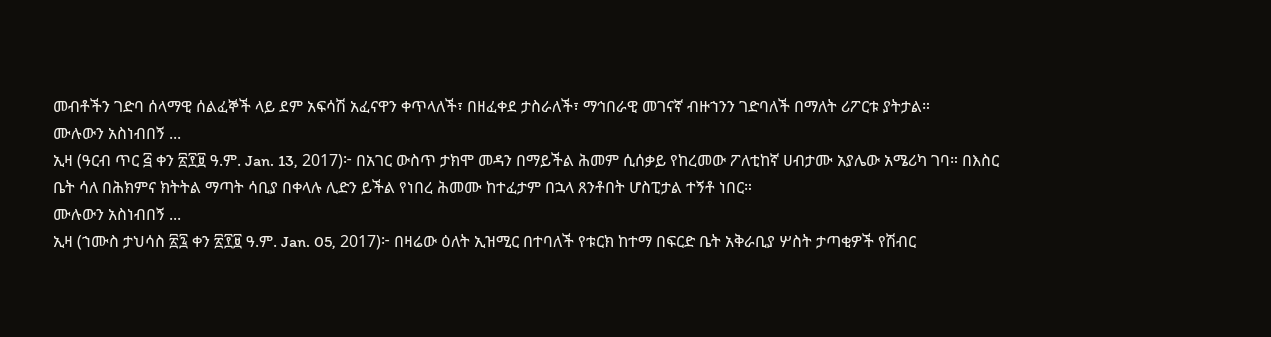መብቶችን ገድባ ሰላማዊ ሰልፈኞች ላይ ደም አፍሳሽ አፈናዋን ቀጥላለች፣ በዘፈቀደ ታስራለች፣ ማኅበራዊ መገናኛ ብዙኀንን ገድባለች በማለት ሪፖርቱ ያትታል።
ሙሉውን አስነብበኝ ...
ኢዛ (ዓርብ ጥር ፭ ቀን ፳፻፱ ዓ.ም. Jan. 13, 2017)፦ በአገር ውስጥ ታክሞ መዳን በማይችል ሕመም ሲሰቃይ የከረመው ፖለቲከኛ ሀብታሙ አያሌው አሜሪካ ገባ። በእስር ቤት ሳለ በሕክምና ክትትል ማጣት ሳቢያ በቀላሉ ሊድን ይችል የነበረ ሕመሙ ከተፈታም በኋላ ጸንቶበት ሆስፒታል ተኝቶ ነበር።
ሙሉውን አስነብበኝ ...
ኢዛ (ኀሙስ ታህሳስ ፳፯ ቀን ፳፻፱ ዓ.ም. Jan. 05, 2017)፦ በዛሬው ዕለት ኢዝሚር በተባለች የቱርክ ከተማ በፍርድ ቤት አቅራቢያ ሦስት ታጣቂዎች የሽብር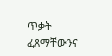ጥቃት ፈጸማቸውንና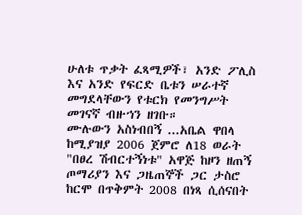ሁለቱ ጥቃት ፈጻሚዎች፣ አንድ ፖሊስ እና አንድ የፍርድ ቤቱን ሠራተኛ መግደላቸውን የቱርክ የመንግሥት መገናኛ ብዙኀን ዘገቡ።
ሙሉውን አስነብበኝ ...አቤል ዋበላ ከሚያዝያ 2006 ጀምሮ ለ18 ወራት "በፀረ ሽብርተኝነቱ" አዋጅ ከዞን ዘጠኝ ጦማሪያን እና ጋዜጠኞች ጋር ታስሮ ከርሞ በጥቅምት 2008 በነጻ ሲሰናበት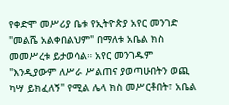የቀድሞ መሥሪያ ቤቱ የኢትዮጵያ አየር መንገድ "መልሼ አልቀበልህም" በማለቱ አቤል ክስ መመሥረቱ ይታወሳል። አየር መንገዱም "እንዲያውም ለሥራ ሥልጠና ያወጣሁበትን ወጪ ካሣ ይክፈለኝ" የሚል ሌላ ክስ መሥርቶበት፣ አቤል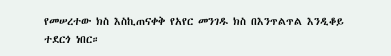የመሠረተው ክስ እስኪጠናቀቅ የአየር መንገዱ ክስ በእንጥልጥል እንዲቆይ ተደርጎ ነበር።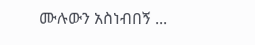ሙሉውን አስነብበኝ ...